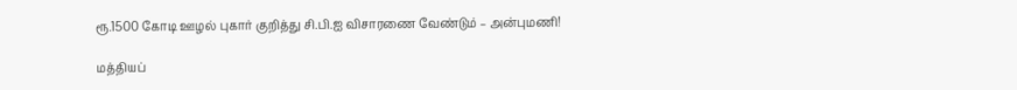ரூ.1500 கோடி ஊழல் புகார் குறித்து சி.பி.ஐ விசாரணை வேண்டும் – அன்புமணி!

மத்தியப்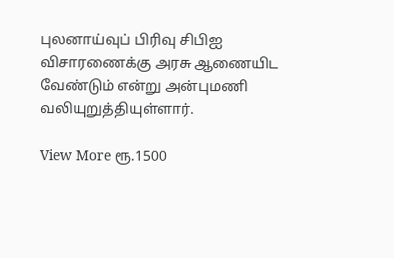புலனாய்வுப் பிரிவு சிபிஐ விசாரணைக்கு அரசு ஆணையிட வேண்டும் என்று அன்புமணி வலியுறுத்தியுள்ளார்.

View More ரூ.1500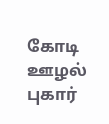கோடி ஊழல் புகார்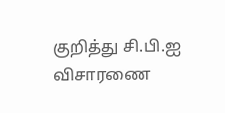குறித்து சி.பி.ஐ விசாரணை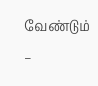வேண்டும் –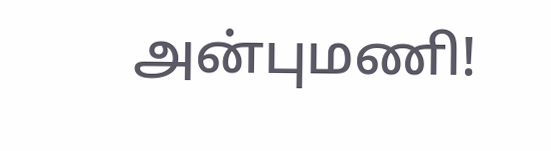அன்புமணி!